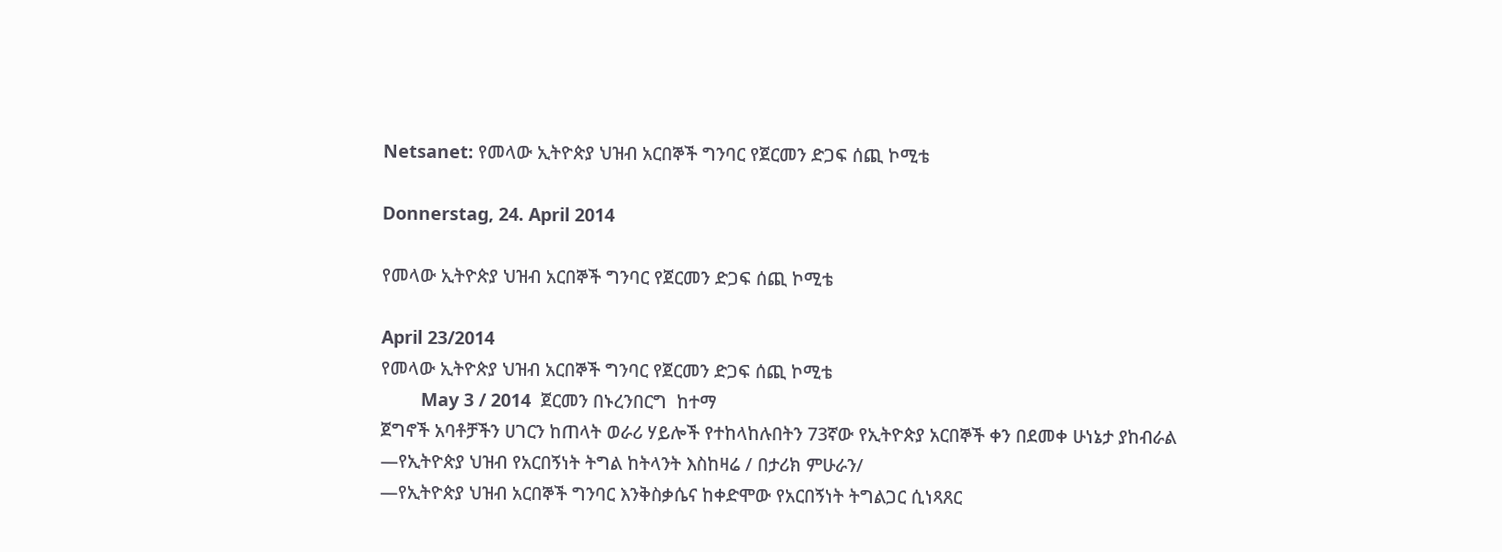Netsanet: የመላው ኢትዮጵያ ህዝብ አርበኞች ግንባር የጀርመን ድጋፍ ሰጪ ኮሚቴ

Donnerstag, 24. April 2014

የመላው ኢትዮጵያ ህዝብ አርበኞች ግንባር የጀርመን ድጋፍ ሰጪ ኮሚቴ

April 23/2014
የመላው ኢትዮጵያ ህዝብ አርበኞች ግንባር የጀርመን ድጋፍ ሰጪ ኮሚቴ
        May 3 / 2014  ጀርመን በኑረንበርግ  ከተማ
ጀግኖች አባቶቻችን ሀገርን ከጠላት ወራሪ ሃይሎች የተከላከሉበትን 73ኛው የኢትዮጵያ አርበኞች ቀን በደመቀ ሁነኔታ ያከብራል
—የኢትዮጵያ ህዝብ የአርበኝነት ትግል ከትላንት እስከዛሬ / በታሪክ ምሁራን/
—የኢትዮጵያ ህዝብ አርበኞች ግንባር እንቅስቃሴና ከቀድሞው የአርበኝነት ትግልጋር ሲነጻጸር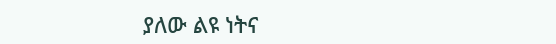ያለው ልዩ ነትና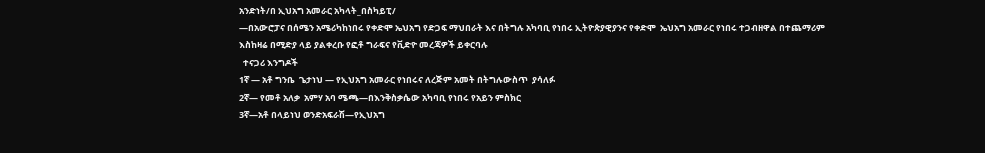አንድነት/በ ኢህአግ አመራር አካላት_በስካይፒ/
—በአውሮፓና በሰሜን አሜሪካከነበሩ የቀድሞ ኤህአግ የድጋፍ ማህበራት እና በትግሉ አካባቢ የነበሩ ኢትዮጵያዊያንና የቀድሞ  ኤህአግ አመራር የነበሩ ተጋብዘዋል በተጨማሪም እስከዛሬ በሚድያ ላይ ያልቀረቡ የፎቶ ግራፍና የቪድዮ መረጃዎች ይቀርባሉ
  ተናጋሪ እንግዶች
1ኛ — አቶ ግንቤ  ጌታነህ — የኢህአግ አመራር የነበሩና ለረጅም አመት በትግሉውስጥ  ያሳለፉ
2ኛ— የመቶ አለቃ  አምሃ አባ ሜጫ—በእንቅስቃሴው አካባቢ የነበሩ የአይን ምስክር
3ኛ—አቶ በላይነህ ወንድአፍራሽ—የኢህአግ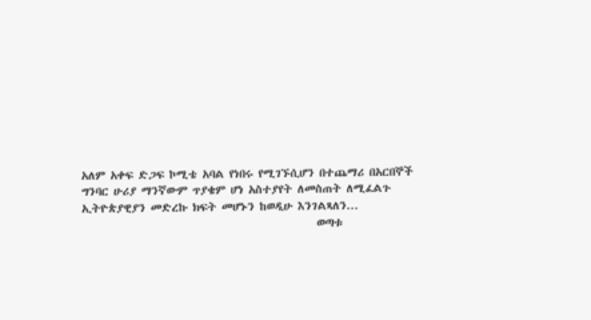አለም አቀፍ ድጋፍ ኮሚቴ አባል የነበሩ የሚገኙሲሆን በተጨማሪ በአርበኞች ግንባር ሁሪያ ማንኛውም ጥያቄም ሆነ አስተያየት ለመስጠት ለሚፈልጉ ኢትዮጵያዊያን መድረኩ ክፍት መሆኑን ከወዲሁ እንገልጻለን...
                                               ወጣቱ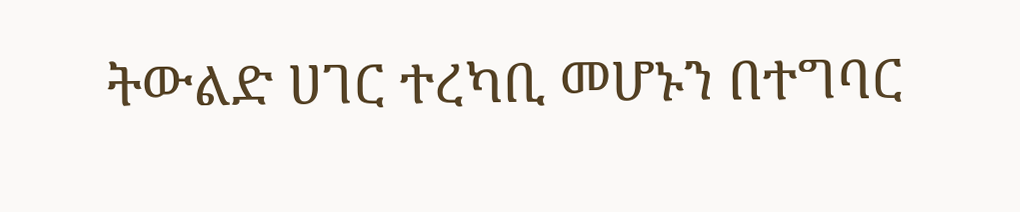ትውልድ ሀገር ተረካቢ መሆኑን በተግባር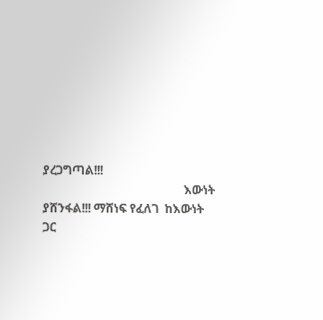ያረጋግጣል!!!
                                               እውነት ያሸንፋል!!! ማሸነፍ የፈለገ  ከእውነት ጋር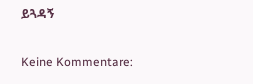ይጓዳኝ

Keine Kommentare: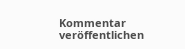Kommentar veröffentlichen